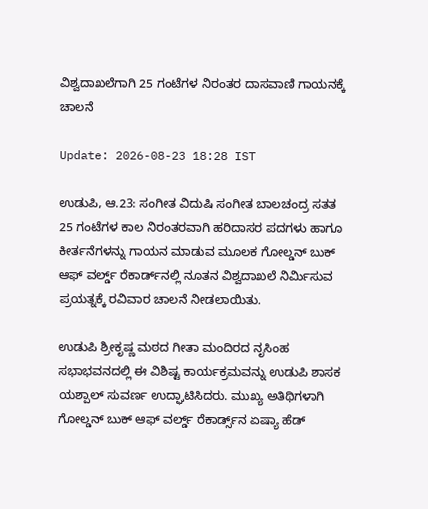ವಿಶ್ವದಾಖಲೆಗಾಗಿ 25 ಗಂಟೆಗಳ ನಿರಂತರ ದಾಸವಾಣಿ ಗಾಯನಕ್ಕೆ ಚಾಲನೆ

Update: 2026-08-23 18:28 IST

ಉಡುಪಿ, ಆ.23: ಸಂಗೀತ ವಿದುಷಿ ಸಂಗೀತ ಬಾಲಚಂದ್ರ ಸತತ 25 ಗಂಟೆಗಳ ಕಾಲ ನಿರಂತರವಾಗಿ ಹರಿದಾಸರ ಪದಗಳು ಹಾಗೂ ಕೀರ್ತನೆಗಳನ್ನು ಗಾಯನ ಮಾಡುವ ಮೂಲಕ ಗೋಲ್ಡನ್ ಬುಕ್ ಆಫ್ ವರ್ಲ್ಡ್ ರೆಕಾರ್ಡ್‌ನಲ್ಲಿ ನೂತನ ವಿಶ್ವದಾಖಲೆ ನಿರ್ಮಿಸುವ ಪ್ರಯತ್ನಕ್ಕೆ ರವಿವಾರ ಚಾಲನೆ ನೀಡಲಾಯಿತು.

ಉಡುಪಿ ಶ್ರೀಕೃಷ್ಣ ಮಠದ ಗೀತಾ ಮಂದಿರದ ನೃಸಿಂಹ ಸಭಾಭವನದಲ್ಲಿ ಈ ವಿಶಿಷ್ಟ ಕಾರ್ಯಕ್ರಮವನ್ನು ಉಡುಪಿ ಶಾಸಕ ಯಶ್ಪಾಲ್ ಸುವರ್ಣ ಉದ್ಘಾಟಿಸಿದರು. ಮುಖ್ಯ ಅತಿಥಿಗಳಾಗಿ ಗೋಲ್ಡನ್ ಬುಕ್ ಆಫ್ ವರ್ಲ್ಡ್ ರೆಕಾರ್ಡ್ಸ್‌ನ ಏಷ್ಯಾ ಹೆಡ್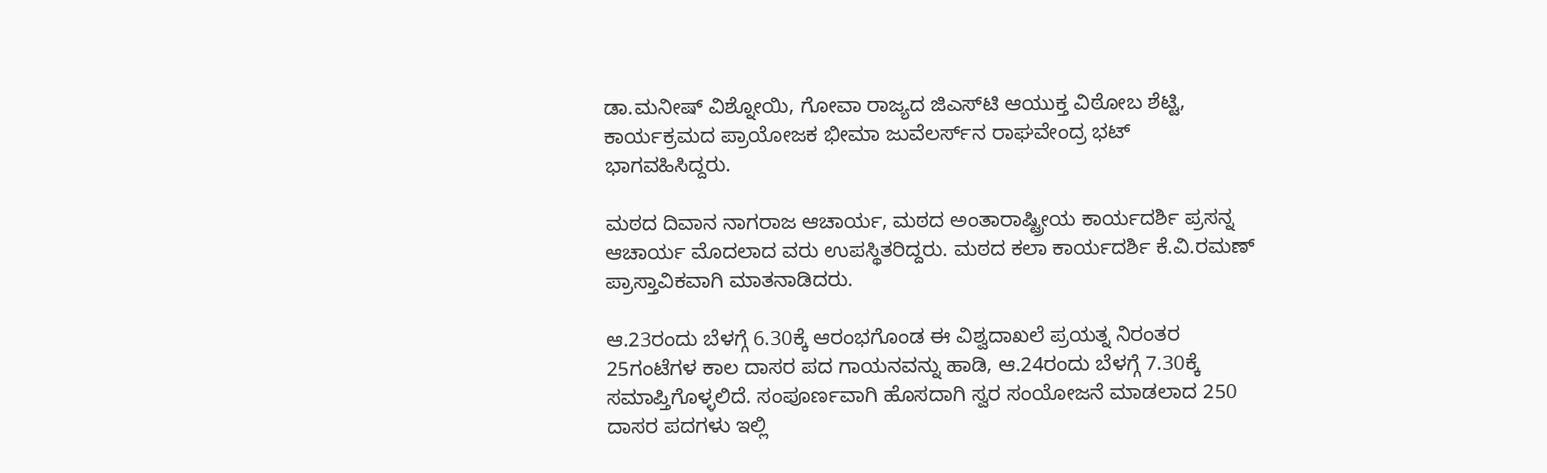ಡಾ.ಮನೀಷ್ ವಿಶ್ನೋಯಿ, ಗೋವಾ ರಾಜ್ಯದ ಜಿಎಸ್‌ಟಿ ಆಯುಕ್ತ ವಿಠೋಬ ಶೆಟ್ಟಿ, ಕಾರ್ಯಕ್ರಮದ ಪ್ರಾಯೋಜಕ ಭೀಮಾ ಜುವೆಲರ್ಸ್‌ನ ರಾಘವೇಂದ್ರ ಭಟ್ ಭಾಗವಹಿಸಿದ್ದರು.

ಮಠದ ದಿವಾನ ನಾಗರಾಜ ಆಚಾರ್ಯ, ಮಠದ ಅಂತಾರಾಷ್ಟ್ರೀಯ ಕಾರ್ಯದರ್ಶಿ ಪ್ರಸನ್ನ ಆಚಾರ್ಯ ಮೊದಲಾದ ವರು ಉಪಸ್ಥಿತರಿದ್ದರು. ಮಠದ ಕಲಾ ಕಾರ್ಯದರ್ಶಿ ಕೆ.ವಿ.ರಮಣ್ ಪ್ರಾಸ್ತಾವಿಕವಾಗಿ ಮಾತನಾಡಿದರು.

ಆ.23ರಂದು ಬೆಳಗ್ಗೆ 6.30ಕ್ಕೆ ಆರಂಭಗೊಂಡ ಈ ವಿಶ್ವದಾಖಲೆ ಪ್ರಯತ್ನ ನಿರಂತರ 25ಗಂಟೆಗಳ ಕಾಲ ದಾಸರ ಪದ ಗಾಯನವನ್ನು ಹಾಡಿ, ಆ.24ರಂದು ಬೆಳಗ್ಗೆ 7.30ಕ್ಕೆ ಸಮಾಪ್ತಿಗೊಳ್ಳಲಿದೆ. ಸಂಪೂರ್ಣವಾಗಿ ಹೊಸದಾಗಿ ಸ್ವರ ಸಂಯೋಜನೆ ಮಾಡಲಾದ 250 ದಾಸರ ಪದಗಳು ಇಲ್ಲಿ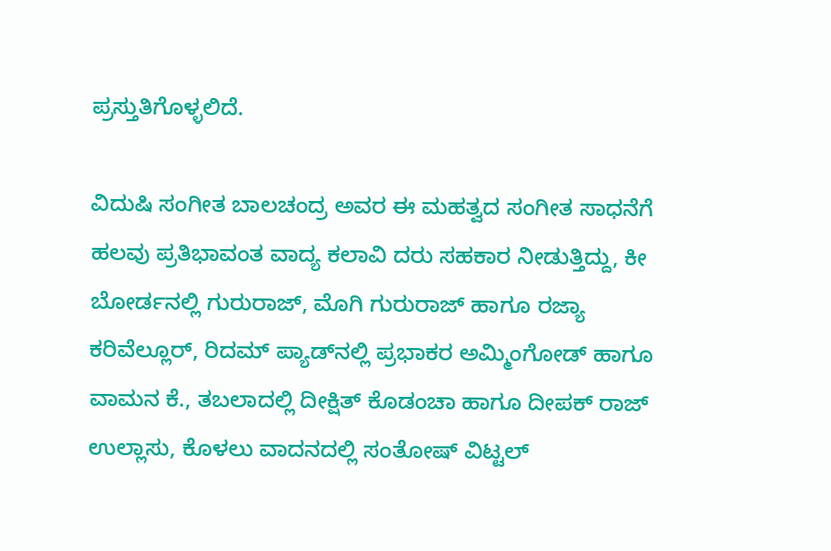ಪ್ರಸ್ತುತಿಗೊಳ್ಳಲಿದೆ.

ವಿದುಷಿ ಸಂಗೀತ ಬಾಲಚಂದ್ರ ಅವರ ಈ ಮಹತ್ವದ ಸಂಗೀತ ಸಾಧನೆಗೆ ಹಲವು ಪ್ರತಿಭಾವಂತ ವಾದ್ಯ ಕಲಾವಿ ದರು ಸಹಕಾರ ನೀಡುತ್ತಿದ್ದು, ಕೀ ಬೋರ್ಡನಲ್ಲಿ ಗುರುರಾಜ್, ಮೊಗಿ ಗುರುರಾಜ್ ಹಾಗೂ ರಜ್ಯಾ ಕರಿವೆಲ್ಲೂರ್, ರಿದಮ್ ಪ್ಯಾಡ್‌ನಲ್ಲಿ ಪ್ರಭಾಕರ ಅಮ್ಮಿಂಗೋಡ್ ಹಾಗೂ ವಾಮನ ಕೆ., ತಬಲಾದಲ್ಲಿ ದೀಕ್ಷಿತ್ ಕೊಡಂಚಾ ಹಾಗೂ ದೀಪಕ್ ರಾಜ್ ಉಲ್ಲಾಸು, ಕೊಳಲು ವಾದನದಲ್ಲಿ ಸಂತೋಷ್ ವಿಟ್ಟಲ್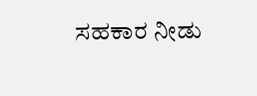ಸಹಕಾರ ನೀಡು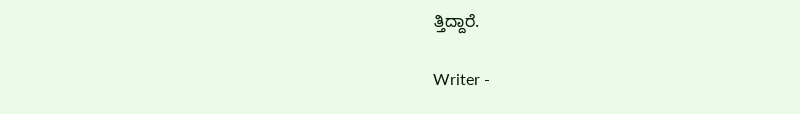ತ್ತಿದ್ದಾರೆ.

Writer -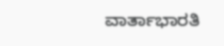ವಾರ್ತಾಭಾರತಿ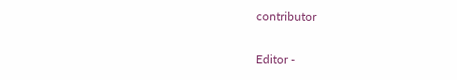contributor

Editor -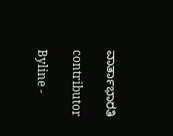ವಾರ್ತಾಭಾರತಿ

contributor

Byline -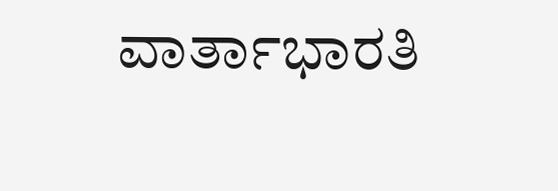ವಾರ್ತಾಭಾರತಿ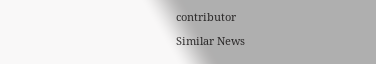contributor

Similar News